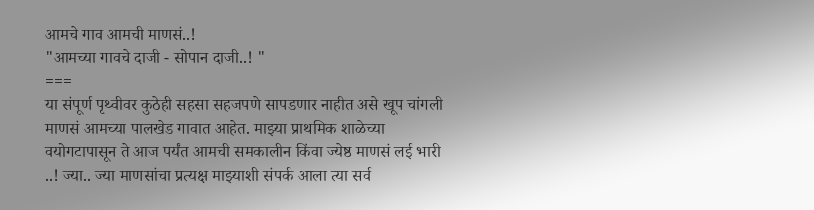आमचे गाव आमची माणसं..!
"आमच्या गावचे दाजी - सोपान दाजी..! "
===
या संपूर्ण पृथ्वीवर कुठेही सहसा सहजपणे सापडणार नाहीत असे खूप चांगली माणसं आमच्या पालखेड गावात आहेत. माझ्या प्राथमिक शाळेच्या वयोगटापासून ते आज पर्यंत आमची समकालीन किंवा ज्येष्ठ माणसं लई भारी ..! ज्या.. ज्या माणसांचा प्रत्यक्ष माझ्याशी संपर्क आला त्या सर्व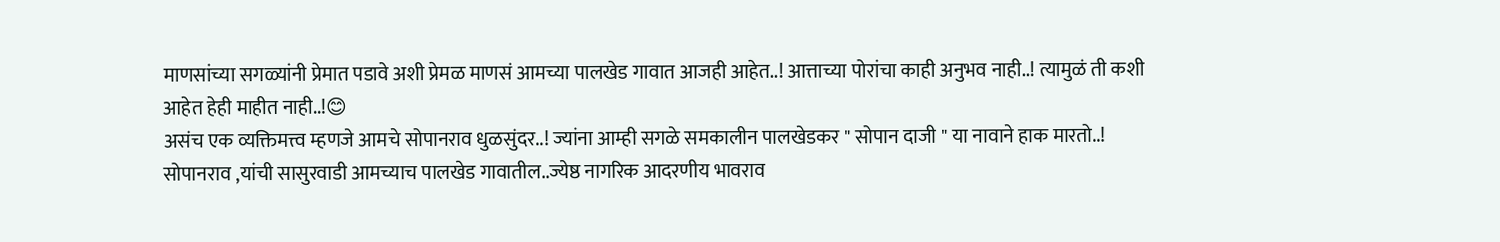माणसांच्या सगळ्यांनी प्रेमात पडावे अशी प्रेमळ माणसं आमच्या पालखेड गावात आजही आहेत..! आत्ताच्या पोरांचा काही अनुभव नाही..! त्यामुळं ती कशी आहेत हेही माहीत नाही..!😊
असंच एक व्यक्तिमत्त्व म्हणजे आमचे सोपानराव धुळसुंदर..! ज्यांना आम्ही सगळे समकालीन पालखेडकर " सोपान दाजी " या नावाने हाक मारतो..! सोपानराव ,यांची सासुरवाडी आमच्याच पालखेड गावातील..ज्येष्ठ नागरिक आदरणीय भावराव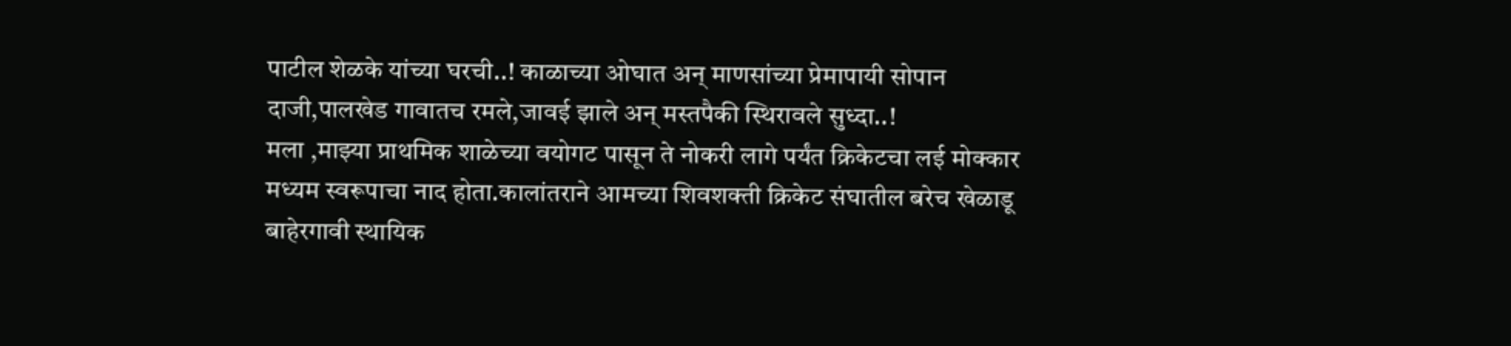पाटील शेळके यांच्या घरची..! काळाच्या ओघात अन् माणसांच्या प्रेमापायी सोपान दाजी,पालखेड गावातच रमले,जावई झाले अन् मस्तपैकी स्थिरावले सुध्दा..!
मला ,माझ्या प्राथमिक शाळेच्या वयोगट पासून ते नोकरी लागे पर्यंत क्रिकेटचा लई मोक्कार मध्यम स्वरूपाचा नाद होता.कालांतराने आमच्या शिवशक्ती क्रिकेट संघातील बरेच खेळाडू बाहेरगावी स्थायिक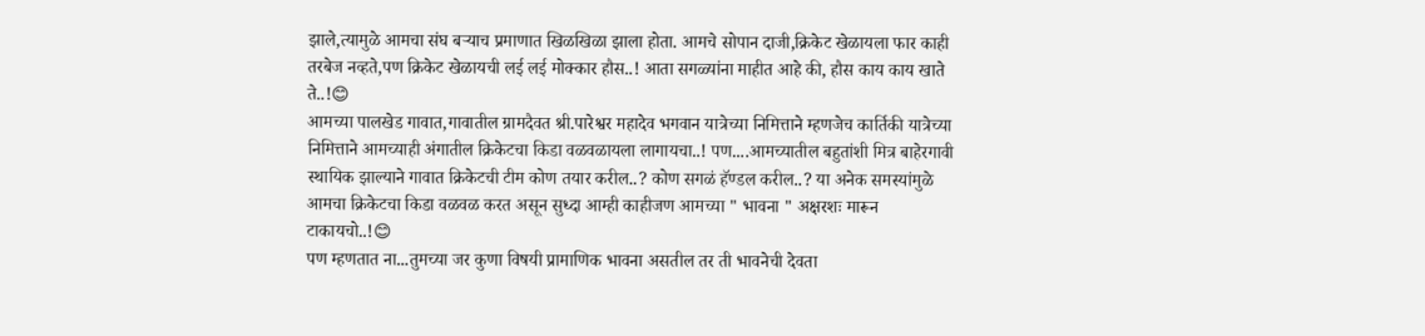झाले,त्यामुळे आमचा संघ बऱ्याच प्रमाणात खिळखिळा झाला होता. आमचे सोपान दाजी,क्रिकेट खेळायला फार काही तरबेज नव्हते,पण क्रिकेट खेळायची लई लई मोक्कार हौस..! आता सगळ्यांना माहीत आहे की, हौस काय काय खाते ते..!😊
आमच्या पालखेड गावात,गावातील ग्रामदैवत श्री.पारेश्वर महादेव भगवान यात्रेच्या निमित्ताने म्हणजेच कार्तिकी यात्रेच्या निमित्ताने आमच्याही अंगातील क्रिकेटचा किडा वळवळायला लागायचा..! पण....आमच्यातील बहुतांशी मित्र बाहेरगावी स्थायिक झाल्याने गावात क्रिकेटची टीम कोण तयार करील..? कोण सगळं हॅण्डल करील..? या अनेक समस्यांमुळे आमचा क्रिकेटचा किडा वळवळ करत असून सुध्दा आम्ही काहीजण आमच्या " भावना " अक्षरशः मारून टाकायचो..!😊
पण म्हणतात ना...तुमच्या जर कुणा विषयी प्रामाणिक भावना असतील तर ती भावनेची देवता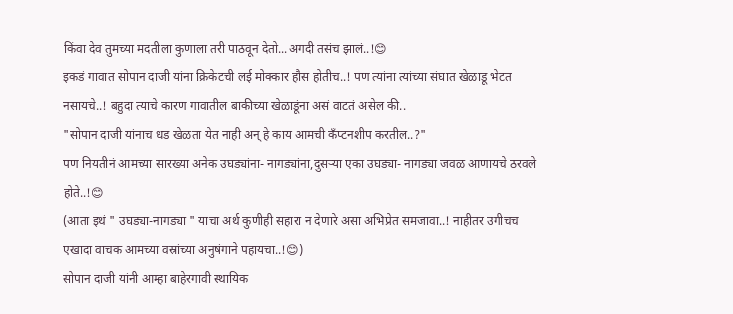किंवा देव तुमच्या मदतीला कुणाला तरी पाठवून देतो...अगदी तसंच झालं..!😊
इकडं गावात सोपान दाजी यांना क्रिकेटची लई मोक्कार हौस होतीच..! पण त्यांना त्यांच्या संघात खेळाडू भेटत नसायचे..! बहुदा त्याचे कारण गावातील बाकीच्या खेळाडूंना असं वाटतं असेल की..
"सोपान दाजी यांनाच धड खेळता येत नाही अन् हे काय आमची कँप्टनशीप करतील..?"
पण नियतीनं आमच्या सारख्या अनेक उघड्यांना- नागड्यांना,दुसऱ्या एका उघड्या- नागड्या जवळ आणायचे ठरवले होते..!😊
(आता इथं " उघड्या-नागड्या " याचा अर्थ कुणीही सहारा न देणारे असा अभिप्रेत समजावा..! नाहीतर उगीचच एखादा वाचक आमच्या वस्रांच्या अनुषंगाने पहायचा..!😊)
सोपान दाजी यांनी आम्हा बाहेरगावी स्थायिक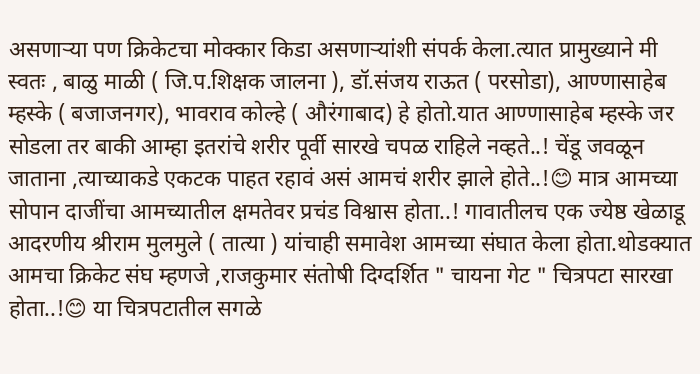असणाऱ्या पण क्रिकेटचा मोक्कार किडा असणाऱ्यांशी संपर्क केला.त्यात प्रामुख्याने मी स्वतः , बाळु माळी ( जि.प.शिक्षक जालना ), डॉ.संजय राऊत ( परसोडा), आण्णासाहेब म्हस्के ( बजाजनगर), भावराव कोल्हे ( औरंगाबाद) हे होतो.यात आण्णासाहेब म्हस्के जर सोडला तर बाकी आम्हा इतरांचे शरीर पूर्वी सारखे चपळ राहिले नव्हते..! चेंडू जवळून जाताना ,त्याच्याकडे एकटक पाहत रहावं असं आमचं शरीर झाले होते..!😊 मात्र आमच्या सोपान दाजींचा आमच्यातील क्षमतेवर प्रचंड विश्वास होता..! गावातीलच एक ज्येष्ठ खेळाडू आदरणीय श्रीराम मुलमुले ( तात्या ) यांचाही समावेश आमच्या संघात केला होता.थोडक्यात आमचा क्रिकेट संघ म्हणजे ,राजकुमार संतोषी दिग्दर्शित " चायना गेट " चित्रपटा सारखा होता..!😊 या चित्रपटातील सगळे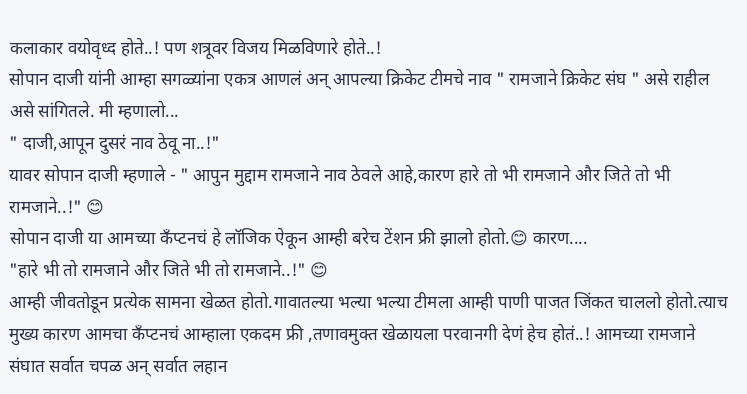कलाकार वयोवृध्द होते..! पण शत्रूवर विजय मिळविणारे होते..!
सोपान दाजी यांनी आम्हा सगळ्यांना एकत्र आणलं अन् आपल्या क्रिकेट टीमचे नाव " रामजाने क्रिकेट संघ " असे राहील असे सांगितले. मी म्हणालो...
" दाजी,आपून दुसरं नाव ठेवू ना..!"
यावर सोपान दाजी म्हणाले - " आपुन मुद्दाम रामजाने नाव ठेवले आहे,कारण हारे तो भी रामजाने और जिते तो भी रामजाने..!" 😊
सोपान दाजी या आमच्या कँप्टनचं हे लॉजिक ऐकून आम्ही बरेच टेंशन फ्री झालो होतो.😊 कारण....
"हारे भी तो रामजाने और जिते भी तो रामजाने..!" 😊
आम्ही जीवतोडून प्रत्येक सामना खेळत होतो.गावातल्या भल्या भल्या टीमला आम्ही पाणी पाजत जिंकत चाललो होतो.त्याच मुख्य कारण आमचा कँप्टनचं आम्हाला एकदम फ्री ,तणावमुक्त खेळायला परवानगी देणं हेच होतं..! आमच्या रामजाने संघात सर्वात चपळ अन् सर्वात लहान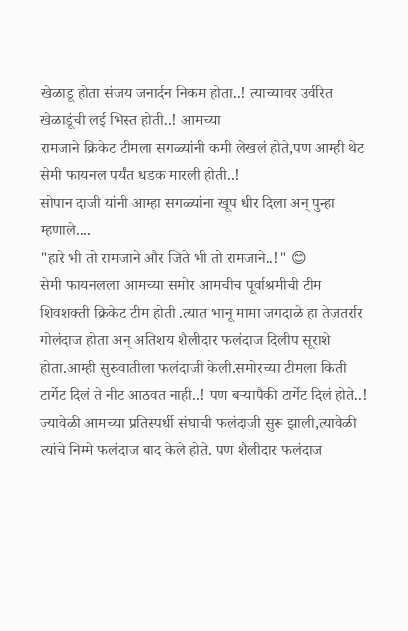खेळाडू होता संजय जनार्दन निकम होता..! त्याच्यावर उर्वरित खेळाडूंची लई भिस्त होती..! आमच्या
रामजाने क्रिकेट टीमला सगळ्यांनी कमी लेखलं होते,पण आम्ही थेट सेमी फायनल पर्यंत धडक मारली होती..!
सोपान दाजी यांनी आम्हा सगळ्यांना खूप धीर दिला अन् पुन्हा म्हणाले....
"हारे भी तो रामजाने और जिते भी तो रामजाने..!" 😊
सेमी फायनलला आमच्या समोर आमचीच पूर्वाश्रमीची टीम शिवशक्ती क्रिकेट टीम होती .त्यात भानू मामा जगदाळे हा तेजतर्रार गोलंदाज होता अन् अतिशय शैलीदार फलंदाज दिलीप सूराशे होता.आम्ही सुरुवातीला फलंदाजी केली.समोरच्या टीमला किती टार्गेट दिलं ते नीट आठवत नाही..! पण बऱ्यापैकी टार्गेट दिलं होते..!
ज्यावेळी आमच्या प्रतिस्पर्धी संघाची फलंदाजी सुरू झाली,त्यावेळी त्यांचे निम्मे फलंदाज बाद केले होते. पण शैलीदार फलंदाज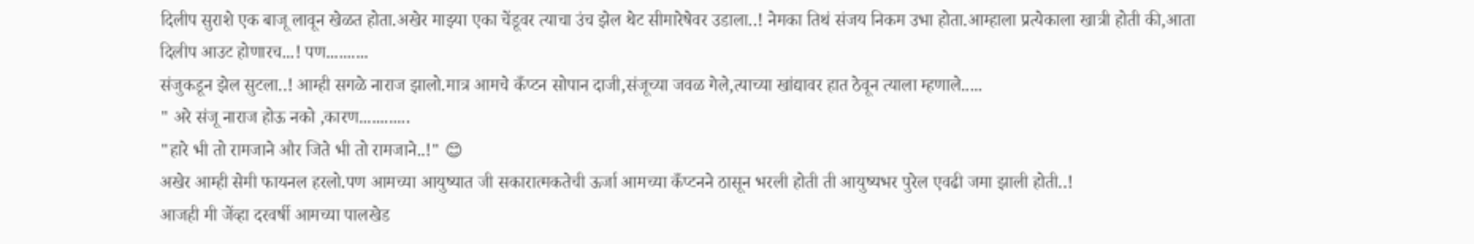दिलीप सुराशे एक बाजू लावून खेळत होता.अखेर माझ्या एका चेंडूवर त्याचा उंच झेल थेट सीमारेषेवर उडाला..! नेमका तिथं संजय निकम उभा होता.आम्हाला प्रत्येकाला खात्री होती की,आता दिलीप आउट होणारच...! पण..........
संजुकडून झेल सुटला..! आम्ही सगळे नाराज झालो.मात्र आमचे कँप्टन सोपान दाजी,संजूच्या जवळ गेले,त्याच्या खांद्यावर हात ठेवून त्याला म्हणाले.....
" अरे संजू नाराज होऊ नको ,कारण............
"हारे भी तो रामजाने और जिते भी तो रामजाने..!" 😊
अखेर आम्ही सेमी फायनल हरलो.पण आमच्या आयुष्यात जी सकारात्मकतेची ऊर्जा आमच्या कँप्टनने ठासून भरली होती ती आयुष्यभर पुरेल एवढी जमा झाली होती..!
आजही मी जेंव्हा दरवर्षी आमच्या पालखेड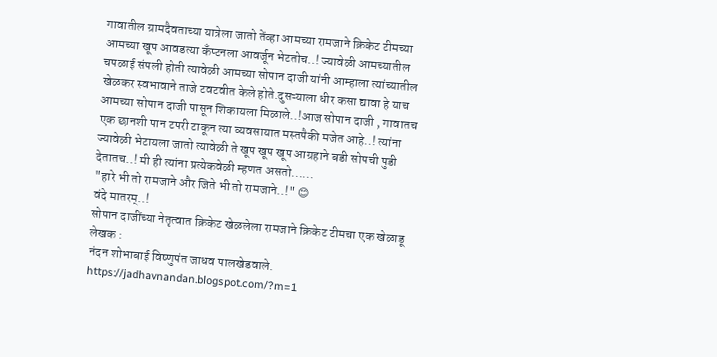गावातील ग्रामदैवताच्या यात्रेला जातो तेंव्हा आमच्या रामजाने क्रिकेट टीमच्या आमच्या खूप आवडत्या कँप्टनला आवर्जून भेटतोच..! ज्यावेळी आमच्यातील चपळाई संपली होती त्यावेळी आमच्या सोपान दाजी यांनी आम्हाला त्यांच्यातील खेळकर स्वभावाने ताजे टवटवीत केले होते.दुसऱ्याला धीर कसा द्यावा हे याच आमच्या सोपान दाजी पासून शिकायला मिळाले..!आज सोपान दाजी , गावातच एक छानशी पान टपरी टाकून त्या व्यवसायात मस्तपैकी मजेत आहे..! त्यांना ज्यावेळी भेटायला जातो त्यावेळी ते खूप खूप खूप आग्रहाने बडी सोपची पुडी देतातच..! मी ही त्यांना प्रत्येकवेळी म्हणत असतो......
"हारे भी तो रामजाने और जिते भी तो रामजाने..!" 😊
वंदे मातरम्..!
सोपान दाजींच्या नेतृत्वात क्रिकेट खेळलेला रामजाने क्रिकेट टीमचा एक खेळाडू लेखक :
नंदन शोभाबाई विष्णुपंत जाधव पालखेडवाले.
https://jadhavnandan.blogspot.com/?m=1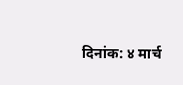दिनांक: ४ मार्च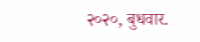२०२०, बुधवार.